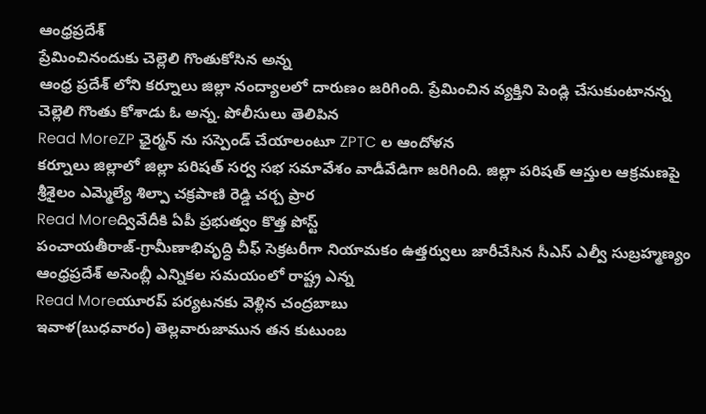ఆంధ్రప్రదేశ్
ప్రేమించినందుకు చెల్లెలి గొంతుకోసిన అన్న
ఆంధ్ర ప్రదేశ్ లోని కర్నూలు జిల్లా నంద్యాలలో దారుణం జరిగింది. ప్రేమించిన వ్యక్తిని పెండ్లి చేసుకుంటానన్న చెల్లెలి గొంతు కోశాడు ఓ అన్న. పోలీసులు తెలిపిన
Read MoreZP ఛైర్మన్ ను సస్పెండ్ చేయాలంటూ ZPTC ల ఆందోళన
కర్నూలు జిల్లాలో జిల్లా పరిషత్ సర్వ సభ సమావేశం వాడీవేడిగా జరిగింది. జిల్లా పరిషత్ ఆస్తుల ఆక్రమణపై శ్రీశైలం ఎమ్మెల్యే శిల్పా చక్రపాణి రెడ్డి చర్చ ప్రార
Read Moreద్వివేదీకి ఏపీ ప్రభుత్వం కొత్త పోస్ట్
పంచాయతీరాజ్-గ్రామీణాభివృద్ధి చీఫ్ సెక్రటరీగా నియామకం ఉత్తర్వులు జారీచేసిన సీఎస్ ఎల్వీ సుబ్రహ్మణ్యం ఆంధ్రప్రదేశ్ అసెంబ్లీ ఎన్నికల సమయంలో రాష్ట్ర ఎన్న
Read Moreయూరప్ పర్యటనకు వెళ్లిన చంద్రబాబు
ఇవాళ(బుధవారం) తెల్లవారుజామున తన కుటుంబ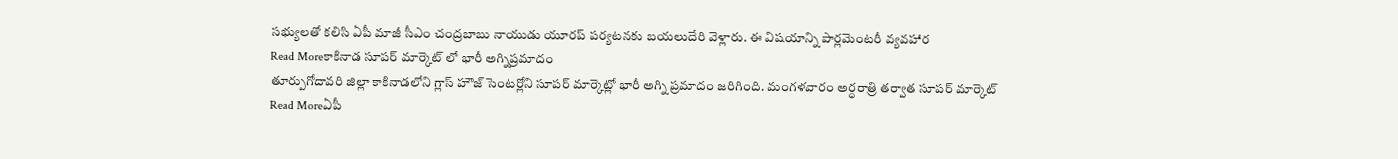సభ్యులతో కలిసి ఏపీ మాజీ సీఎం చంద్రబాబు నాయుడు యూరప్ పర్యటనకు బయలుదేరి వెళ్లారు. ఈ విషయాన్ని పార్లమెంటరీ వ్యవహార
Read Moreకాకినాడ సూపర్ మార్కెట్ లో భారీ అగ్నిప్రమాదం
తూర్పుగోదావరి జిల్లా కాకినాడలోని గ్లాస్ హౌజ్ సెంటర్లోని సూపర్ మార్కెట్లో భారీ అగ్ని ప్రమాదం జరిగింది. మంగళవారం అర్ధరాత్రి తర్వాత సూపర్ మార్కెట్
Read Moreఏపీ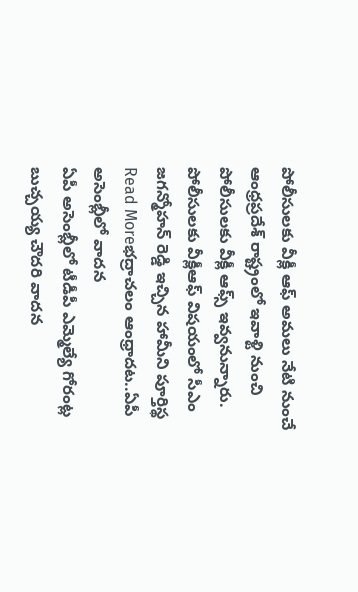పోలీసులకు వీక్లీ ఆఫ్ అమలు నేటి నుంచే
ఆంధ్రప్రదేశ్ రాష్ట్రంలో ఇవాళ్టి నుంచి పోలీసులకు వీక్లీ ఆఫ్స్ ఇవ్వనున్నారు. పోలీసులకు వీక్లీఆఫ్ విషయంలో సీఎం జగన్మోహన్ రెడ్డి ఇచ్చిన హామీని పూర్తిస్థ
Read Moreభద్రాచలం ఆంధ్రాదట..ఏపీ అసెంబ్లీలో వాదన
ఏపీ అసెంబ్లీలో టీడీపీ ఎమ్మెల్యే గోరంట్ల బుచ్చయ్య చౌదరి వాదన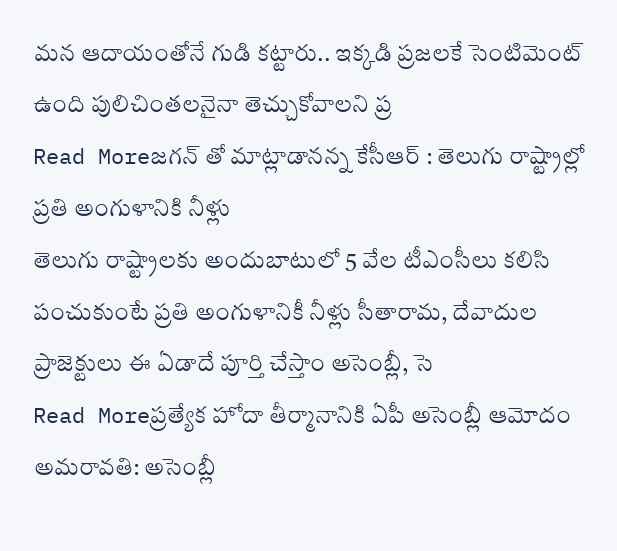మన ఆదాయంతోనే గుడి కట్టారు.. ఇక్కడి ప్రజలకే సెంటిమెంట్ ఉంది పులిచింతలనైనా తెచ్చుకోవాలని ప్ర
Read Moreజగన్ తో మాట్లాడానన్న కేసీఆర్ : తెలుగు రాష్ట్రాల్లో ప్రతి అంగుళానికి నీళ్లు
తెలుగు రాష్ట్రాలకు అందుబాటులో 5 వేల టీఎంసీలు కలిసి పంచుకుంటే ప్రతి అంగుళానికీ నీళ్లు సీతారామ, దేవాదుల ప్రాజెక్టులు ఈ ఏడాదే పూర్తి చేస్తాం అసెంబ్లీ, సె
Read Moreప్రత్యేక హోదా తీర్మానానికి ఏపీ అసెంబ్లీ ఆమోదం
అమరావతి: అసెంబ్లీ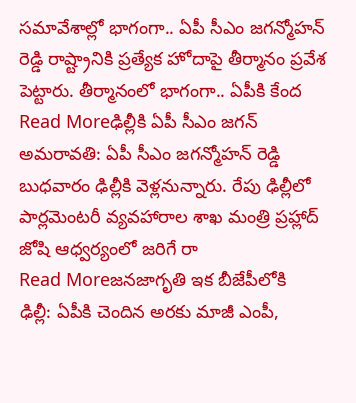సమావేశాల్లో భాగంగా.. ఏపీ సీఎం జగన్మోహన్ రెడ్డి రాష్ట్రానికి ప్రత్యేక హోదాపై తీర్మానం ప్రవేశ పెట్టారు. తీర్మానంలో భాగంగా.. ఏపీకి కేంద
Read Moreఢిల్లీకి ఏపీ సీఎం జగన్
అమరావతి: ఏపీ సీఎం జగన్మోహన్ రెడ్డి బుధవారం ఢిల్లీకి వెళ్లనున్నారు. రేపు ఢిల్లీలో పార్లమెంటరీ వ్యవహారాల శాఖ మంత్రి ప్రహ్లాద్ జోషి ఆధ్వర్యంలో జరిగే రా
Read Moreజనజాగృతి ఇక బీజేపీలోకి
ఢిల్లీ: ఏపీకి చెందిన అరకు మాజీ ఎంపీ,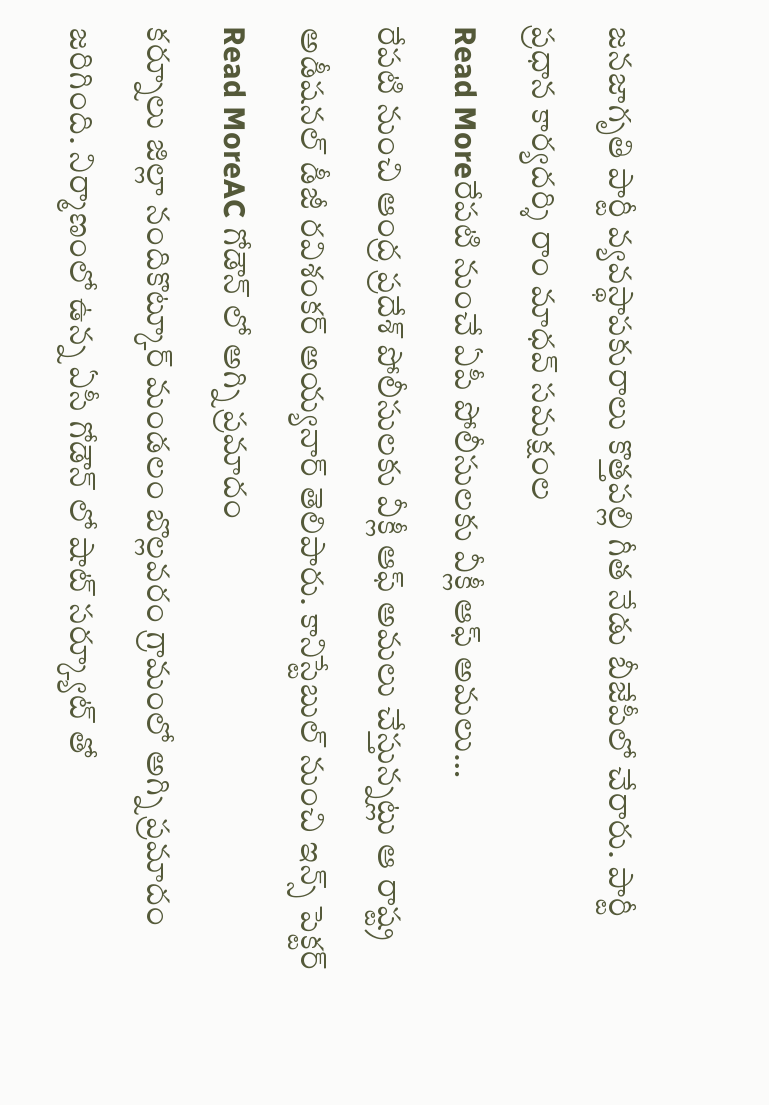జనజాగృతి పార్టీ వ్యవస్థాపకురాలు కొత్తపల్లి గీత నేడు బీజేపీలో చేరారు. పార్టీ ప్రధాన కార్యదర్శి రాం మాధవ్ సమక్షంల
Read Moreరేపటి నుంచే ఏపీ పోలీసులకు వీక్లీ ఆఫ్ అమలు…
రేపటి నుంచి ఆంద్ర ప్రదేశ్ పోలీసులకు వీక్లీ ఆఫ్ అమలు చేస్తున్నట్లు ఆ రాష్ట్ర అడీషనల్ డీజీ రవిశంకర్ అయ్యనార్ తెలిపారు. కానిస్టేబుల్ నుంచి ఇన్స్ పెక్టర్
Read MoreAC గోడౌన్ లో అగ్ని ప్రమాదం
కర్నూలు జిల్లా నందికొట్కూర్ మండలం బొల్లవరం గ్రామంలో అగ్ని ప్రమాదం జరిగింది. నిర్మాణంలో ఉన్న ఏసీ గోడౌన్ లో షాట్ సర్క్యూట్ తో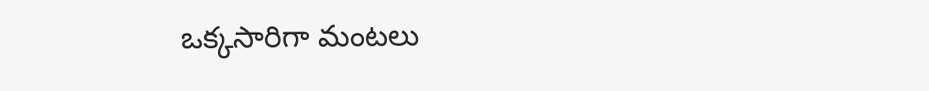ఒక్కసారిగా మంటలు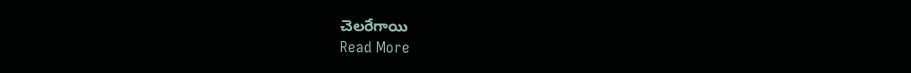చెలరేగాయి
Read More